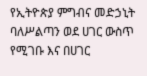የኢትዮጵያ ምግብና መድኃኒት ባለሥልጣን ወደ ሀገር ውስጥ የሚገቡ እና በሀገር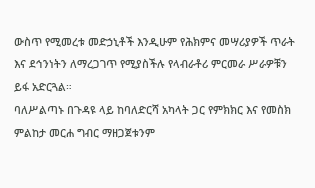ውስጥ የሚመረቱ መድኃኒቶች እንዲሁም የሕክምና መሣሪያዎች ጥራት እና ደኅንነትን ለማረጋገጥ የሚያስችሉ የላብራቶሪ ምርመራ ሥራዎቹን ይፋ አድርጓል።
ባለሥልጣኑ በጉዳዩ ላይ ከባለድርሻ አካላት ጋር የምክክር እና የመስክ ምልከታ መርሐ ግብር ማዘጋጀቱንም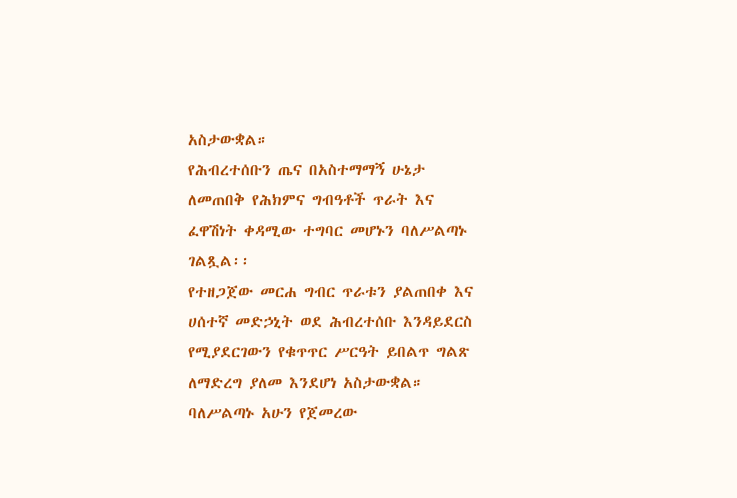አስታውቋል።
የሕብረተሰቡን ጤና በአስተማማኝ ሁኔታ ለመጠበቅ የሕክምና ግብዓቶች ጥራት እና ፈዋሽነት ቀዳሚው ተግባር መሆኑን ባለሥልጣኑ ገልጿል፡፡
የተዘጋጀው መርሐ ግብር ጥራቱን ያልጠበቀ እና ሀሰተኛ መድኃኒት ወደ ሕብረተሰቡ እንዳይደርስ የሚያደርገውን የቁጥጥር ሥርዓት ይበልጥ ግልጽ ለማድረግ ያለመ እንደሆነ አስታውቋል።
ባለሥልጣኑ አሁን የጀመረው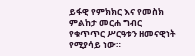ይፋዊ የምክክር እና የመስክ ምልከታ መርሐ ግብር የቁጥጥር ሥርዓቱን ዘመናዊነት የሚያሳይ ነው።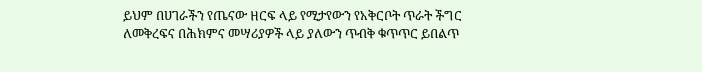ይህም በሀገራችን የጤናው ዘርፍ ላይ የሚታየውን የአቅርቦት ጥራት ችግር ለመቅረፍና በሕክምና መሣሪያዎች ላይ ያለውን ጥብቅ ቁጥጥር ይበልጥ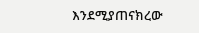እንደሚያጠናክረው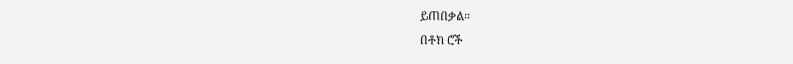ይጠበቃል።
በቶክ ሮች